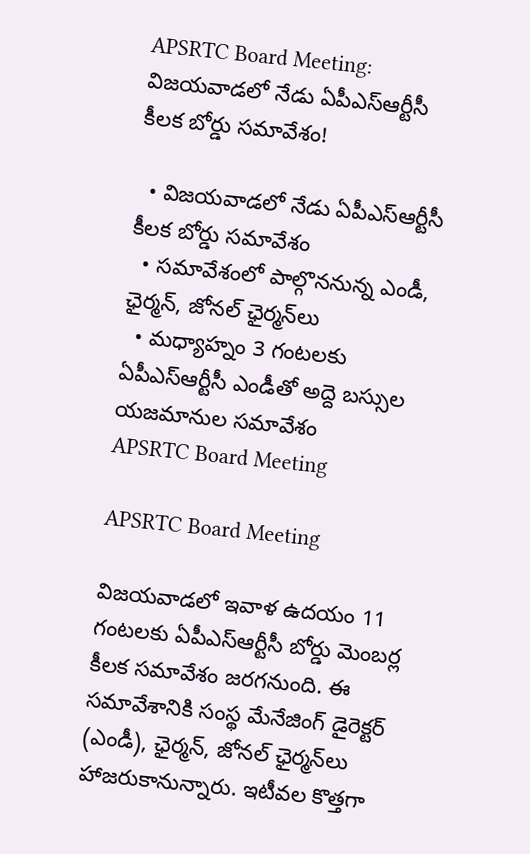APSRTC Board Meeting: విజయవాడలో నేడు ఏపీఎస్ఆర్టీసీ కీలక బోర్డు సమావేశం!

  • విజయవాడలో నేడు ఏపీఎస్ఆర్టీసీ కీలక బోర్డు సమావేశం
  • సమావేశంలో పాల్గొననున్న ఎండీ, ఛైర్మన్‌, జోనల్ ఛైర్మన్‌లు
  • మధ్యాహ్నం 3 గంటలకు ఏపీఎస్ఆర్టీసీ ఎండీతో అద్దె బస్సుల యజమానుల సమావేశం
APSRTC Board Meeting

APSRTC Board Meeting

విజయవాడలో ఇవాళ ఉదయం 11 గంటలకు ఏపీఎస్ఆర్టీసీ బోర్డు మెంబర్ల కీలక సమావేశం జరగనుంది. ఈ సమావేశానికి సంస్థ మేనేజింగ్ డైరెక్టర్ (ఎండీ), ఛైర్మన్‌, జోనల్ ఛైర్మన్‌లు హాజరుకానున్నారు. ఇటీవల కొత్తగా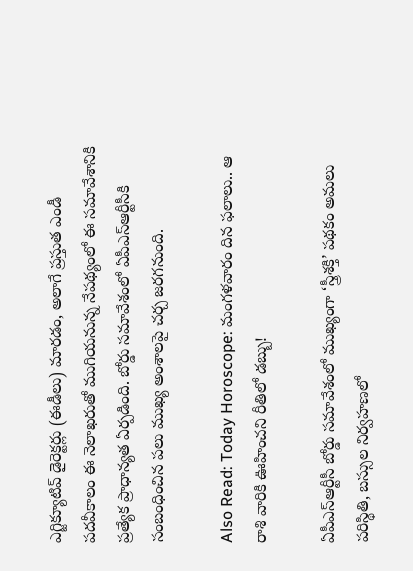ఎగ్జిక్యూటివ్ డైరెక్టర్లు (ఈడీలు) మారడం, అలాగే ప్రస్తుత ఎండీ పదవీకాలం ఈ నెలాఖరుతో ముగియనున్న నేపథ్యంలో ఈ సమావేశానికి ప్రత్యేక ప్రాధాన్యత ఏర్పడింది. బోర్డు సమావేశంలో ఏపీఎస్ఆర్టీసీకి సంబంధించిన పలు ముఖ్య అంశాలపై చర్చ జరగనుంది.

Also Read: Today Horoscope: మంగళవారం దిన ఫలాలు.. ఆ రాశి వారికి ఊహించని రీతిలో డబ్బు!

ఏపీఎస్ఆర్టీసీ బోర్డు సమావేశంలో ముఖ్యంగా ‘స్త్రీశక్తి’ పథకం అమలు పరిస్థితి, బస్సుల నిర్వహణలో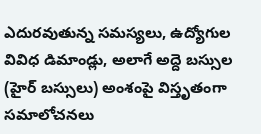ఎదురవుతున్న సమస్యలు, ఉద్యోగుల వివిధ డిమాండ్లు, అలాగే అద్దె బస్సుల (హైర్ బస్సులు) అంశంపై విస్తృతంగా సమాలోచనలు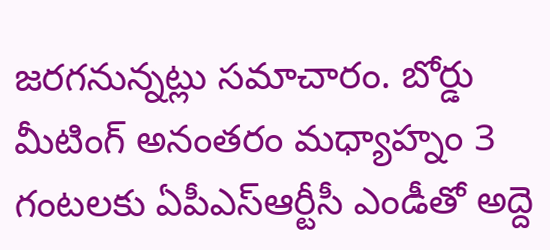జరగనున్నట్లు సమాచారం. బోర్డు మీటింగ్ అనంతరం మధ్యాహ్నం 3 గంటలకు ఏపీఎస్ఆర్టీసీ ఎండీతో అద్దె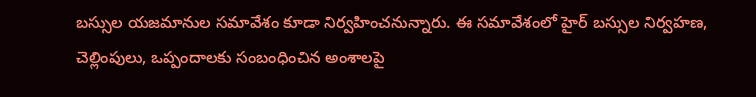బస్సుల యజమానుల సమావేశం కూడా నిర్వహించనున్నారు. ఈ సమావేశంలో హైర్ బస్సుల నిర్వహణ, చెల్లింపులు, ఒప్పందాలకు సంబంధించిన అంశాలపై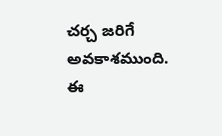చర్చ జరిగే అవకాశముంది. ఈ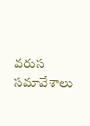వరుస సమావేశాలు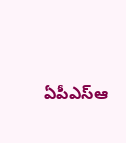ఏపీఎస్ఆ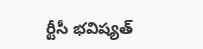ర్టీసీ భవిష్యత్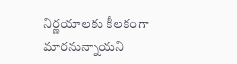నిర్ణయాలకు కీలకంగా మారనున్నాయని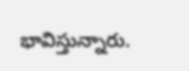భావిస్తున్నారు.